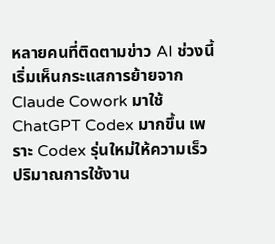หลายคนที่ติดตามข่าว AI ช่วงนี้เริ่มเห็นกระแสการย้ายจาก Claude Cowork มาใช้ ChatGPT Codex มากขึ้น เพราะ Codex รุ่นใหม่ให้ความเร็ว ปริมาณการใช้งาน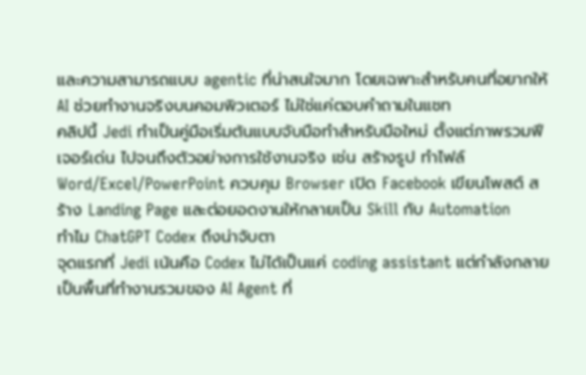และความสามารถแบบ agentic ที่น่าสนใจมาก โดยเฉพาะสำหรับคนที่อยากให้ AI ช่วยทำงานจริงบนคอมพิวเตอร์ ไม่ใช่แค่ตอบคำถามในแชท
คลิปนี้ Jedi ทำเป็นคู่มือเริ่มต้นแบบจับมือทำสำหรับมือใหม่ ตั้งแต่ภาพรวมฟีเจอร์เด่น ไปจนถึงตัวอย่างการใช้งานจริง เช่น สร้างรูป ทำไฟล์ Word/Excel/PowerPoint ควบคุม Browser เปิด Facebook เขียนโพสต์ สร้าง Landing Page และต่อยอดงานให้กลายเป็น Skill กับ Automation
ทำไม ChatGPT Codex ถึงน่าจับตา
จุดแรกที่ Jedi เน้นคือ Codex ไม่ได้เป็นแค่ coding assistant แต่กำลังกลายเป็นพื้นที่ทำงานรวมของ AI Agent ที่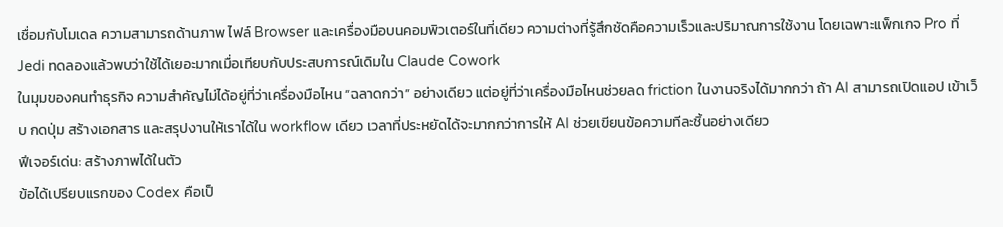เชื่อมกับโมเดล ความสามารถด้านภาพ ไฟล์ Browser และเครื่องมือบนคอมพิวเตอร์ในที่เดียว ความต่างที่รู้สึกชัดคือความเร็วและปริมาณการใช้งาน โดยเฉพาะแพ็กเกจ Pro ที่ Jedi ทดลองแล้วพบว่าใช้ได้เยอะมากเมื่อเทียบกับประสบการณ์เดิมใน Claude Cowork
ในมุมของคนทำธุรกิจ ความสำคัญไม่ได้อยู่ที่ว่าเครื่องมือไหน “ฉลาดกว่า” อย่างเดียว แต่อยู่ที่ว่าเครื่องมือไหนช่วยลด friction ในงานจริงได้มากกว่า ถ้า AI สามารถเปิดแอป เข้าเว็บ กดปุ่ม สร้างเอกสาร และสรุปงานให้เราได้ใน workflow เดียว เวลาที่ประหยัดได้จะมากกว่าการให้ AI ช่วยเขียนข้อความทีละชิ้นอย่างเดียว
ฟีเจอร์เด่น: สร้างภาพได้ในตัว
ข้อได้เปรียบแรกของ Codex คือเป็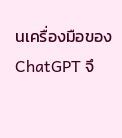นเครื่องมือของ ChatGPT จึ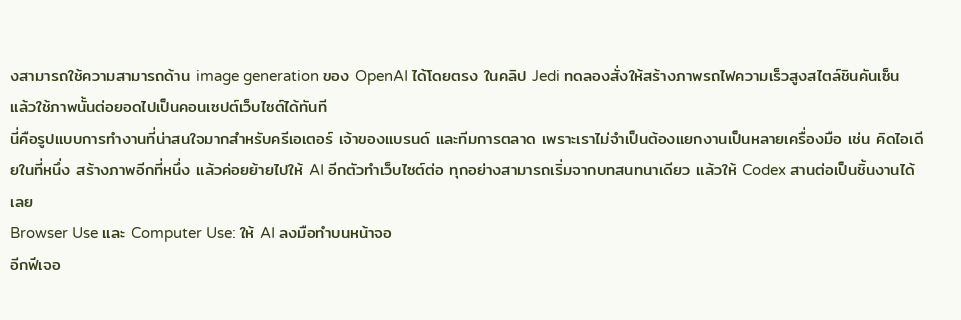งสามารถใช้ความสามารถด้าน image generation ของ OpenAI ได้โดยตรง ในคลิป Jedi ทดลองสั่งให้สร้างภาพรถไฟความเร็วสูงสไตล์ชินคันเซ็น แล้วใช้ภาพนั้นต่อยอดไปเป็นคอนเซปต์เว็บไซต์ได้ทันที
นี่คือรูปแบบการทำงานที่น่าสนใจมากสำหรับครีเอเตอร์ เจ้าของแบรนด์ และทีมการตลาด เพราะเราไม่จำเป็นต้องแยกงานเป็นหลายเครื่องมือ เช่น คิดไอเดียในที่หนึ่ง สร้างภาพอีกที่หนึ่ง แล้วค่อยย้ายไปให้ AI อีกตัวทำเว็บไซต์ต่อ ทุกอย่างสามารถเริ่มจากบทสนทนาเดียว แล้วให้ Codex สานต่อเป็นชิ้นงานได้เลย
Browser Use และ Computer Use: ให้ AI ลงมือทำบนหน้าจอ
อีกฟีเจอ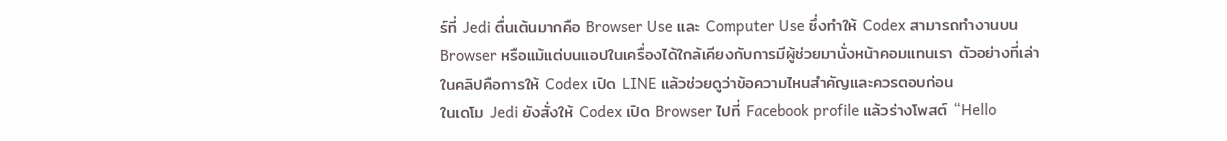ร์ที่ Jedi ตื่นเต้นมากคือ Browser Use และ Computer Use ซึ่งทำให้ Codex สามารถทำงานบน Browser หรือแม้แต่บนแอปในเครื่องได้ใกล้เคียงกับการมีผู้ช่วยมานั่งหน้าคอมแทนเรา ตัวอย่างที่เล่าในคลิปคือการให้ Codex เปิด LINE แล้วช่วยดูว่าข้อความไหนสำคัญและควรตอบก่อน
ในเดโม Jedi ยังสั่งให้ Codex เปิด Browser ไปที่ Facebook profile แล้วร่างโพสต์ “Hello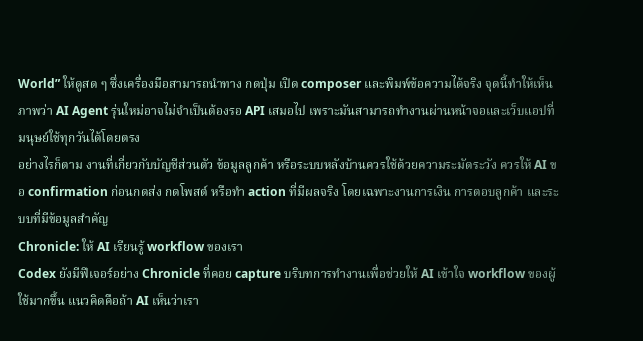World” ให้ดูสด ๆ ซึ่งเครื่องมือสามารถนำทาง กดปุ่ม เปิด composer และพิมพ์ข้อความได้จริง จุดนี้ทำให้เห็นภาพว่า AI Agent รุ่นใหม่อาจไม่จำเป็นต้องรอ API เสมอไป เพราะมันสามารถทำงานผ่านหน้าจอและเว็บแอปที่มนุษย์ใช้ทุกวันได้โดยตรง
อย่างไรก็ตาม งานที่เกี่ยวกับบัญชีส่วนตัว ข้อมูลลูกค้า หรือระบบหลังบ้านควรใช้ด้วยความระมัดระวัง ควรให้ AI ขอ confirmation ก่อนกดส่ง กดโพสต์ หรือทำ action ที่มีผลจริง โดยเฉพาะงานการเงิน การตอบลูกค้า และระบบที่มีข้อมูลสำคัญ
Chronicle: ให้ AI เรียนรู้ workflow ของเรา
Codex ยังมีฟีเจอร์อย่าง Chronicle ที่คอย capture บริบทการทำงานเพื่อช่วยให้ AI เข้าใจ workflow ของผู้ใช้มากขึ้น แนวคิดคือถ้า AI เห็นว่าเรา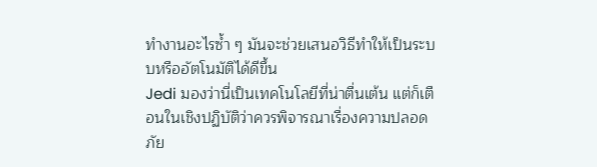ทำงานอะไรซ้ำ ๆ มันจะช่วยเสนอวิธีทำให้เป็นระบบหรืออัตโนมัติได้ดีขึ้น
Jedi มองว่านี่เป็นเทคโนโลยีที่น่าตื่นเต้น แต่ก็เตือนในเชิงปฏิบัติว่าควรพิจารณาเรื่องความปลอดภัย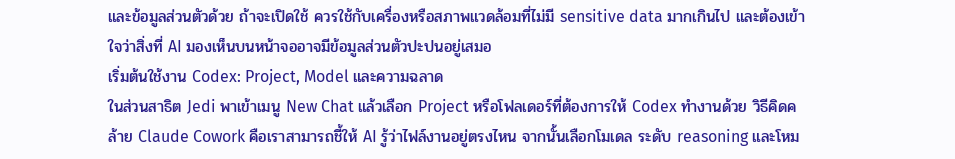และข้อมูลส่วนตัวด้วย ถ้าจะเปิดใช้ ควรใช้กับเครื่องหรือสภาพแวดล้อมที่ไม่มี sensitive data มากเกินไป และต้องเข้าใจว่าสิ่งที่ AI มองเห็นบนหน้าจออาจมีข้อมูลส่วนตัวปะปนอยู่เสมอ
เริ่มต้นใช้งาน Codex: Project, Model และความฉลาด
ในส่วนสาธิต Jedi พาเข้าเมนู New Chat แล้วเลือก Project หรือโฟลเดอร์ที่ต้องการให้ Codex ทำงานด้วย วิธีคิดคล้าย Claude Cowork คือเราสามารถชี้ให้ AI รู้ว่าไฟล์งานอยู่ตรงไหน จากนั้นเลือกโมเดล ระดับ reasoning และโหม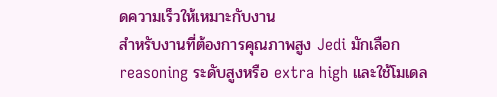ดความเร็วให้เหมาะกับงาน
สำหรับงานที่ต้องการคุณภาพสูง Jedi มักเลือก reasoning ระดับสูงหรือ extra high และใช้โมเดล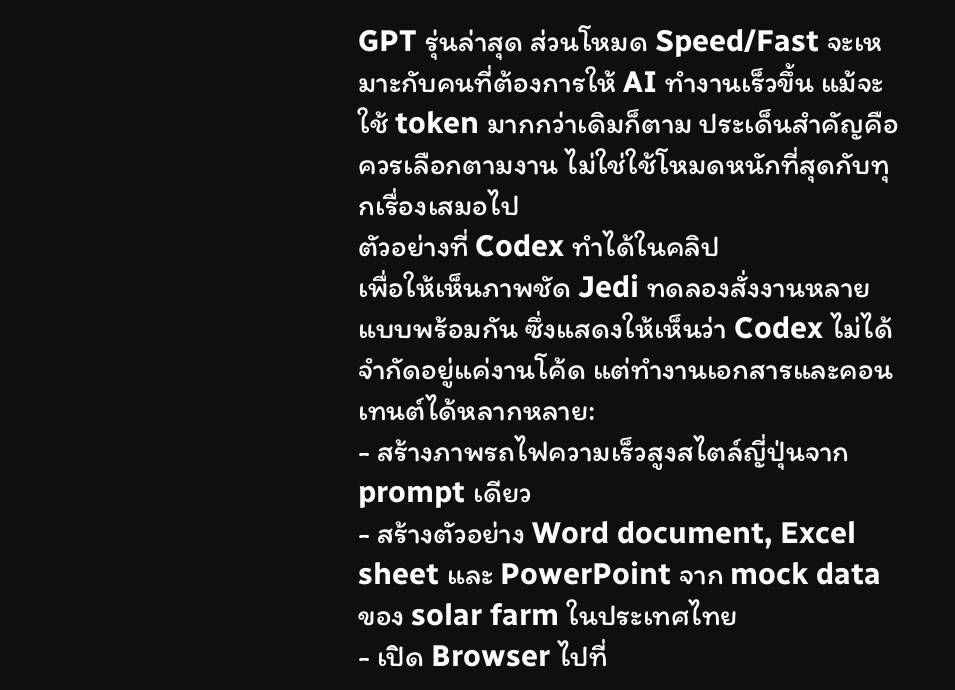GPT รุ่นล่าสุด ส่วนโหมด Speed/Fast จะเหมาะกับคนที่ต้องการให้ AI ทำงานเร็วขึ้น แม้จะใช้ token มากกว่าเดิมก็ตาม ประเด็นสำคัญคือควรเลือกตามงาน ไม่ใช่ใช้โหมดหนักที่สุดกับทุกเรื่องเสมอไป
ตัวอย่างที่ Codex ทำได้ในคลิป
เพื่อให้เห็นภาพชัด Jedi ทดลองสั่งงานหลายแบบพร้อมกัน ซึ่งแสดงให้เห็นว่า Codex ไม่ได้จำกัดอยู่แค่งานโค้ด แต่ทำงานเอกสารและคอนเทนต์ได้หลากหลาย:
- สร้างภาพรถไฟความเร็วสูงสไตล์ญี่ปุ่นจาก prompt เดียว
- สร้างตัวอย่าง Word document, Excel sheet และ PowerPoint จาก mock data ของ solar farm ในประเทศไทย
- เปิด Browser ไปที่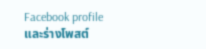Facebook profile และร่างโพสต์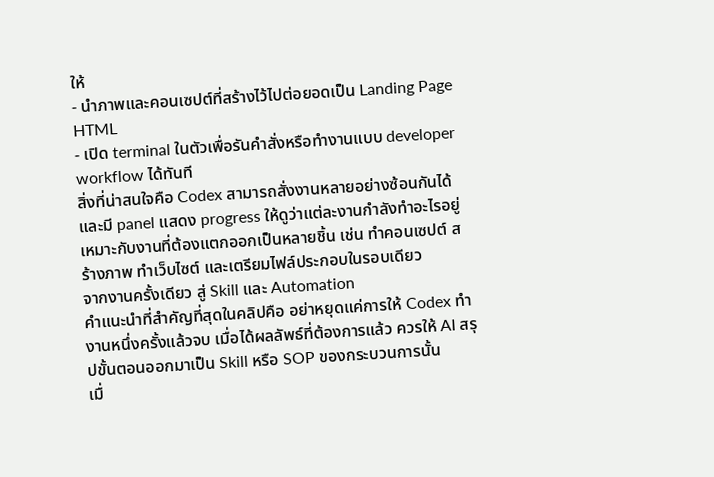ให้
- นำภาพและคอนเซปต์ที่สร้างไว้ไปต่อยอดเป็น Landing Page HTML
- เปิด terminal ในตัวเพื่อรันคำสั่งหรือทำงานแบบ developer workflow ได้ทันที
สิ่งที่น่าสนใจคือ Codex สามารถสั่งงานหลายอย่างซ้อนกันได้ และมี panel แสดง progress ให้ดูว่าแต่ละงานกำลังทำอะไรอยู่ เหมาะกับงานที่ต้องแตกออกเป็นหลายชิ้น เช่น ทำคอนเซปต์ สร้างภาพ ทำเว็บไซต์ และเตรียมไฟล์ประกอบในรอบเดียว
จากงานครั้งเดียว สู่ Skill และ Automation
คำแนะนำที่สำคัญที่สุดในคลิปคือ อย่าหยุดแค่การให้ Codex ทำงานหนึ่งครั้งแล้วจบ เมื่อได้ผลลัพธ์ที่ต้องการแล้ว ควรให้ AI สรุปขั้นตอนออกมาเป็น Skill หรือ SOP ของกระบวนการนั้น
เมื่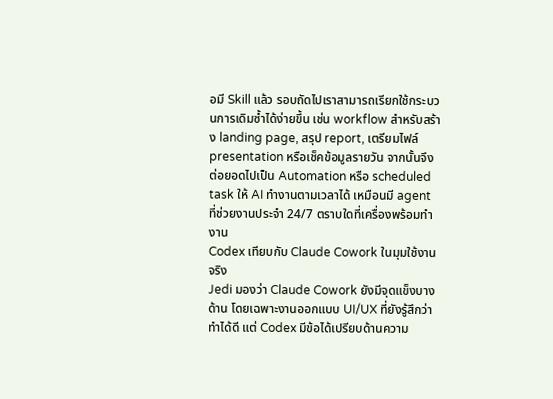อมี Skill แล้ว รอบถัดไปเราสามารถเรียกใช้กระบวนการเดิมซ้ำได้ง่ายขึ้น เช่น workflow สำหรับสร้าง landing page, สรุป report, เตรียมไฟล์ presentation หรือเช็คข้อมูลรายวัน จากนั้นจึงต่อยอดไปเป็น Automation หรือ scheduled task ให้ AI ทำงานตามเวลาได้ เหมือนมี agent ที่ช่วยงานประจำ 24/7 ตราบใดที่เครื่องพร้อมทำงาน
Codex เทียบกับ Claude Cowork ในมุมใช้งานจริง
Jedi มองว่า Claude Cowork ยังมีจุดแข็งบางด้าน โดยเฉพาะงานออกแบบ UI/UX ที่ยังรู้สึกว่าทำได้ดี แต่ Codex มีข้อได้เปรียบด้านความ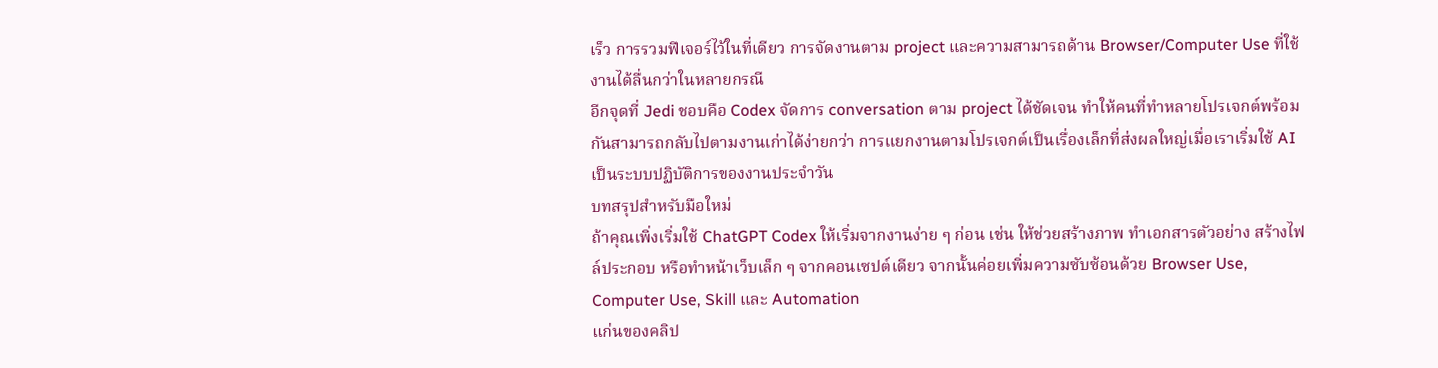เร็ว การรวมฟีเจอร์ไว้ในที่เดียว การจัดงานตาม project และความสามารถด้าน Browser/Computer Use ที่ใช้งานได้ลื่นกว่าในหลายกรณี
อีกจุดที่ Jedi ชอบคือ Codex จัดการ conversation ตาม project ได้ชัดเจน ทำให้คนที่ทำหลายโปรเจกต์พร้อมกันสามารถกลับไปตามงานเก่าได้ง่ายกว่า การแยกงานตามโปรเจกต์เป็นเรื่องเล็กที่ส่งผลใหญ่เมื่อเราเริ่มใช้ AI เป็นระบบปฏิบัติการของงานประจำวัน
บทสรุปสำหรับมือใหม่
ถ้าคุณเพิ่งเริ่มใช้ ChatGPT Codex ให้เริ่มจากงานง่าย ๆ ก่อน เช่น ให้ช่วยสร้างภาพ ทำเอกสารตัวอย่าง สร้างไฟล์ประกอบ หรือทำหน้าเว็บเล็ก ๆ จากคอนเซปต์เดียว จากนั้นค่อยเพิ่มความซับซ้อนด้วย Browser Use, Computer Use, Skill และ Automation
แก่นของคลิป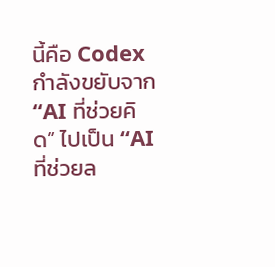นี้คือ Codex กำลังขยับจาก “AI ที่ช่วยคิด” ไปเป็น “AI ที่ช่วยล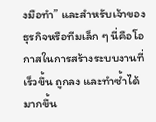งมือทำ” และสำหรับเจ้าของธุรกิจหรือทีมเล็ก ๆ นี่คือโอกาสในการสร้างระบบงานที่เร็วขึ้น ถูกลง และทำซ้ำได้มากขึ้น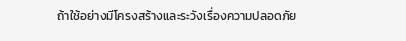ถ้าใช้อย่างมีโครงสร้างและระวังเรื่องความปลอดภัย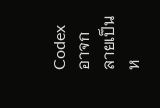Codex อาจกลายเป็นห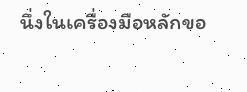นึ่งในเครื่องมือหลักขอ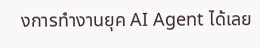งการทำงานยุค AI Agent ได้เลย